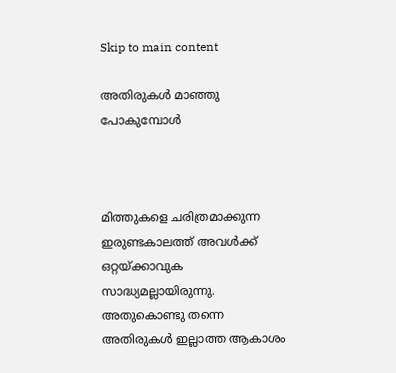Skip to main content

അതിരുകൾ മാഞ്ഞു പോകുമ്പോൾ



മിത്തുകളെ ചരിത്രമാക്കുന്ന ഇരുണ്ടകാലത്ത് അവൾക്ക് ഒറ്റയ്ക്കാവുക സാദ്ധ്യമല്ലായിരുന്നു. അതുകൊണ്ടു തന്നെ അതിരുകൾ ഇല്ലാത്ത ആകാശം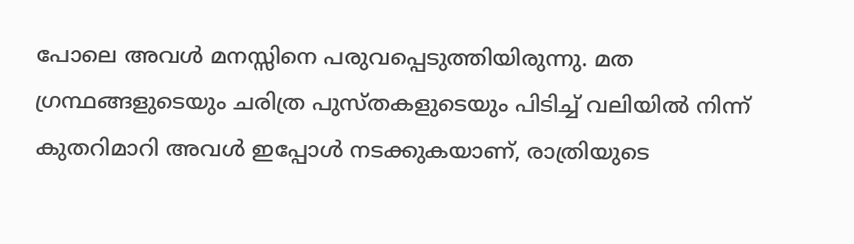പോലെ അവൾ മനസ്സിനെ പരുവപ്പെടുത്തിയിരുന്നു. മത ഗ്രന്ഥങ്ങളുടെയും ചരിത്ര പുസ്തകളുടെയും പിടിച്ച് വലിയിൽ നിന്ന് കുതറിമാറി അവൾ ഇപ്പോൾ നടക്കുകയാണ്, രാത്രിയുടെ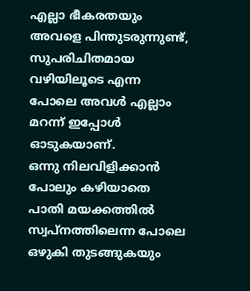എല്ലാ ഭീകരതയും അവളെ പിന്തുടരുന്നുണ്ട്, സുപരിചിതമായ വഴിയിലൂടെ എന്ന പോലെ അവൾ എല്ലാം മറന്ന് ഇപ്പോൾ ഓടുകയാണ്.
ഒന്നു നിലവിളിക്കാൻ പോലും കഴിയാതെ പാതി മയക്കത്തിൽ സ്വപ്നത്തിലെന്ന പോലെ ഒഴുകി തുടങ്ങുകയും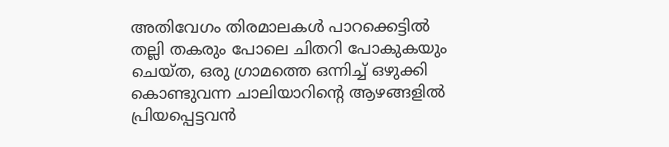അതിവേഗം തിരമാലകൾ പാറക്കെട്ടിൽ തല്ലി തകരും പോലെ ചിതറി പോകുകയും ചെയ്ത, ഒരു ഗ്രാമത്തെ ഒന്നിച്ച് ഒഴുക്കി കൊണ്ടുവന്ന ചാലിയാറിന്റെ ആഴങ്ങളിൽ പ്രിയപ്പെട്ടവൻ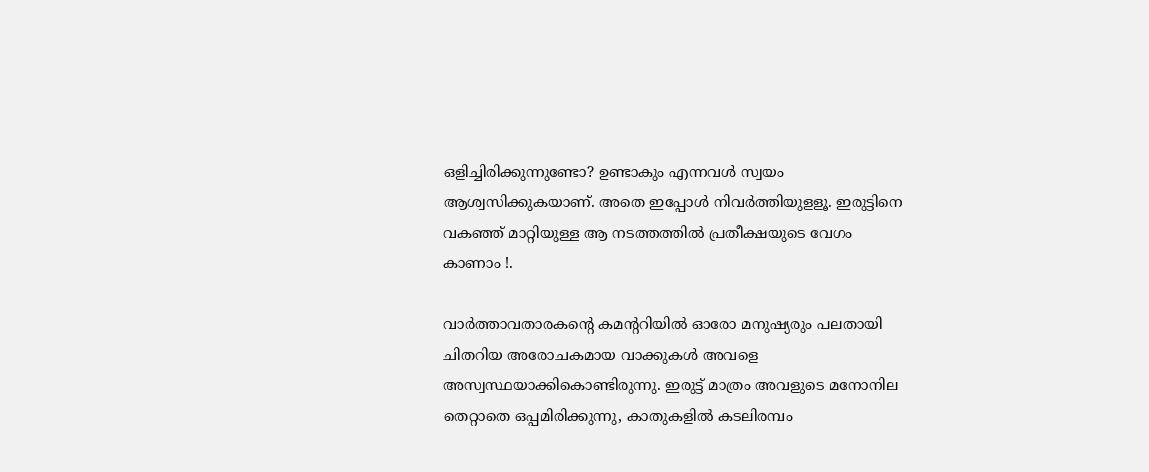ഒളിച്ചിരിക്കുന്നുണ്ടോ? ഉണ്ടാകും എന്നവൾ സ്വയം ആശ്വസിക്കുകയാണ്. അതെ ഇപ്പോൾ നിവർത്തിയുളളൂ. ഇരുട്ടിനെ വകഞ്ഞ് മാറ്റിയുള്ള ആ നടത്തത്തിൽ പ്രതീക്ഷയുടെ വേഗം കാണാം !.

വാർത്താവതാരകന്റെ കമന്ററിയിൽ ഓരോ മനുഷ്യരും പലതായി ചിതറിയ അരോചകമായ വാക്കുകൾ അവളെ അസ്വസ്ഥയാക്കികൊണ്ടിരുന്നു. ഇരുട്ട് മാത്രം അവളുടെ മനോനില തെറ്റാതെ ഒപ്പമിരിക്കുന്നു, കാതുകളിൽ കടലിരമ്പം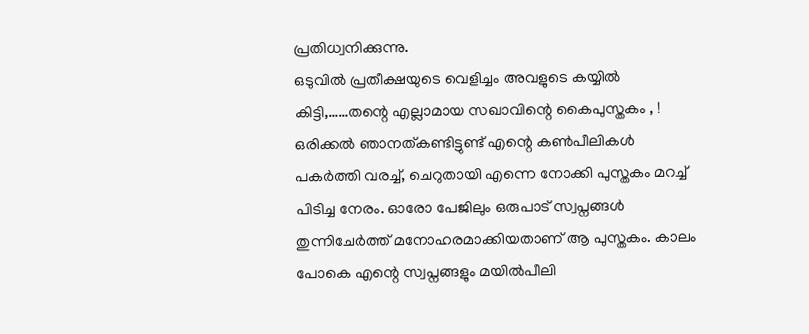പ്രതിധ്വനിക്കുന്നു.
ഒടുവിൽ പ്രതീക്ഷയുടെ വെളിച്ചം അവളുടെ കയ്യിൽ കിട്ടി,……തന്റെ എല്ലാമായ സഖാവിന്റെ കൈപുസ്തകം , ! ഒരിക്കൽ ഞാനത്കണ്ടിട്ടുണ്ട് എന്റെ കൺപീലികൾ പകർത്തി വരച്ച്, ചെറുതായി എന്നെ നോക്കി പുസ്തകം മറച്ച് പിടിച്ച നേരം. ഓരോ പേജിലും ഒരുപാട് സ്വപ്നങ്ങൾ തുന്നിചേർത്ത് മനോഹരമാക്കിയതാണ് ആ പുസ്തകം. കാലം പോകെ എന്റെ സ്വപ്നങ്ങളും മയിൽപീലി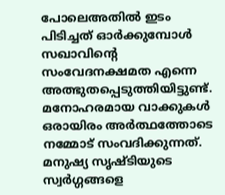പോലെഅതിൽ ഇടം പിടിച്ചത് ഓർക്കുമ്പോൾ സഖാവിന്റെ സംവേദനക്ഷമത എന്നെ അത്ഭുതപ്പെടുത്തിയിട്ടുണ്ട്.
മനോഹരമായ വാക്കുകൾ ഒരായിരം അർത്ഥത്തോടെ നമ്മോട് സംവദിക്കുന്നത്. മനുഷ്യ സൃഷ്ടിയുടെ സ്വർഗ്ഗങ്ങളെ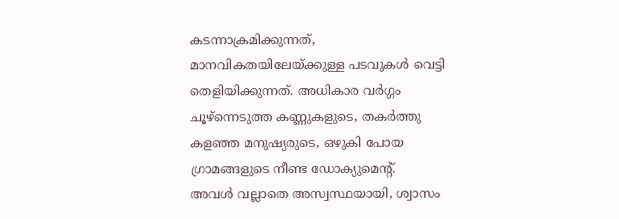കടന്നാക്രമിക്കുന്നത്, മാനവികതയിലേയ്ക്കുള്ള പടവുകൾ വെട്ടി തെളിയിക്കുന്നത്. അധികാര വർഗ്ഗം ചൂഴ്ന്നെടുത്ത കണ്ണുകളുടെ, തകർത്തു കളഞ്ഞ മനുഷ്യരുടെ, ഒഴുകി പോയ ഗ്രാമങ്ങളുടെ നീണ്ട ഡോക്യുമെന്റ്.
അവൾ വല്ലാതെ അസ്വസ്ഥയായി, ശ്വാസം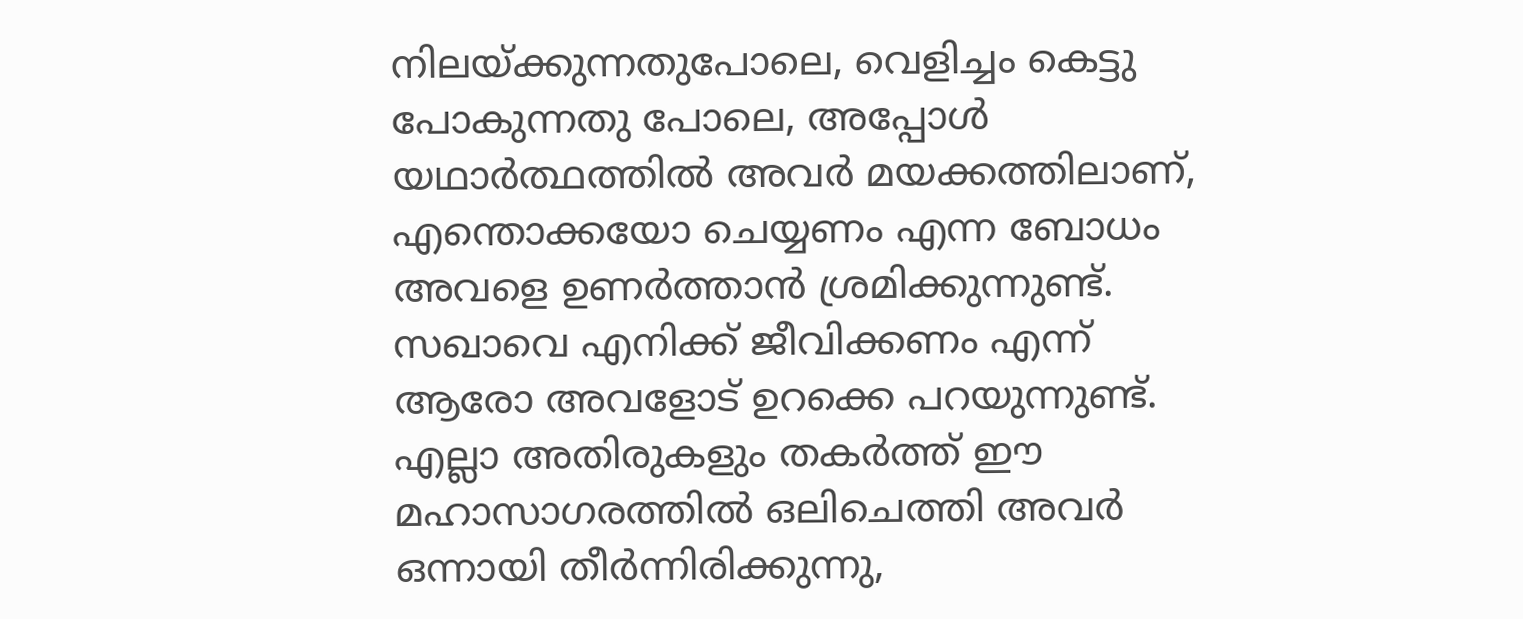നിലയ്ക്കുന്നതുപോലെ, വെളിച്ചം കെട്ടു പോകുന്നതു പോലെ, അപ്പോൾ യഥാർത്ഥത്തിൽ അവർ മയക്കത്തിലാണ്, എന്തൊക്കയോ ചെയ്യണം എന്ന ബോധം അവളെ ഉണർത്താന്‍ ശ്രമിക്കുന്നുണ്ട്. സഖാവെ എനിക്ക് ജീവിക്കണം എന്ന് ആരോ അവളോട് ഉറക്കെ പറയുന്നുണ്ട്. എല്ലാ അതിരുകളും തകർത്ത് ഈ മഹാസാഗരത്തിൽ ഒലിചെത്തി അവർ ഒന്നായി തീർന്നിരിക്കുന്നു,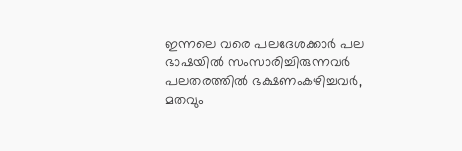ഇന്നലെ വരെ പലദേശക്കാർ പല ഭാഷയിൽ സംസാരിച്ചിരുന്നവർ പലതരത്തിൽ ഭക്ഷണംകഴിച്ചവർ, മതവും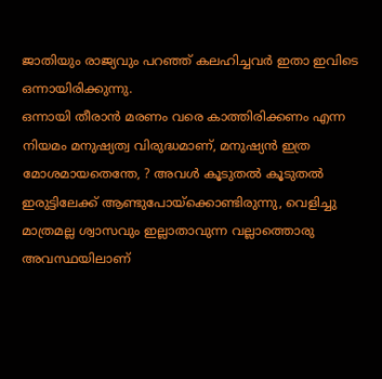ജാതിയും രാജ്യവും പറഞ്ഞ് കലഹിച്ചവർ ഇതാ ഇവിടെ ഒന്നായിരിക്കുന്നു.
ഒന്നായി തീരാൻ മരണം വരെ കാത്തിരിക്കണം എന്ന നിയമം മനുഷ്യത്വ വിരുദ്ധമാണ്, മനുഷ്യൻ ഇത്ര മോശമായതെന്തേ, ? അവൾ കൂടുതൽ കൂടുതൽ ഇരുട്ടിലേക്ക് ആണ്ടുപോയ്ക്കൊണ്ടിരുന്നു, വെളിച്ചു മാത്രമല്ല ശ്വാസവും ഇല്ലാതാവുന്ന വല്ലാത്തൊരു അവസ്ഥയിലാണ്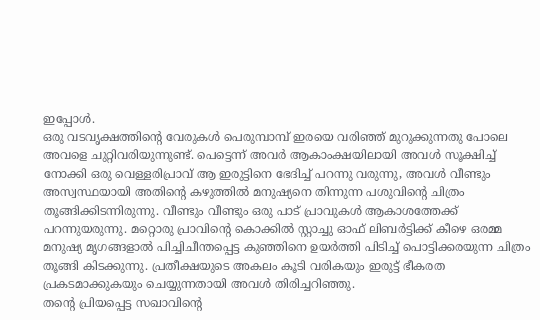ഇപ്പോൾ.
ഒരു വടവൃക്ഷത്തിന്റെ വേരുകൾ പെരുമ്പാമ്പ് ഇരയെ വരിഞ്ഞ് മുറുക്കുന്നതു പോലെ അവളെ ചുറ്റിവരിയുന്നുണ്ട്. പെട്ടെന്ന് അവർ ആകാംക്ഷയിലായി അവൾ സൂക്ഷിച്ച് നോക്കി ഒരു വെള്ളരിപ്രാവ് ആ ഇരുട്ടിനെ ഭേദിച്ച് പറന്നു വരുന്നു, അവൾ വീണ്ടും അസ്വസ്ഥയായി അതിന്റെ കഴുത്തിൽ മനുഷ്യനെ തിന്നുന്ന പശുവിന്റെ ചിത്രം തൂങ്ങിക്കിടന്നിരുന്നു. വീണ്ടും വീണ്ടും ഒരു പാട് പ്രാവുകൾ ആകാശത്തേക്ക് പറന്നുയരുന്നു. മറ്റൊരു പ്രാവിന്റെ കൊക്കിൽ സ്റ്റാച്ചു ഓഫ് ലിബർട്ടിക്ക് കീഴെ ഒരമ്മ മനുഷ്യ മൃഗങ്ങളാൽ പിച്ചിചീന്തപ്പെട്ട കുഞ്ഞിനെ ഉയർത്തി പിടിച്ച് പൊട്ടിക്കരയുന്ന ചിത്രം തൂങ്ങി കിടക്കുന്നു. പ്രതീക്ഷയുടെ അകലം കൂടി വരികയും ഇരുട്ട് ഭീകരത പ്രകടമാക്കുകയും ചെയ്യുന്നതായി അവൾ തിരിച്ചറിഞ്ഞു.
തന്റെ പ്രിയപ്പെട്ട സഖാവിന്റെ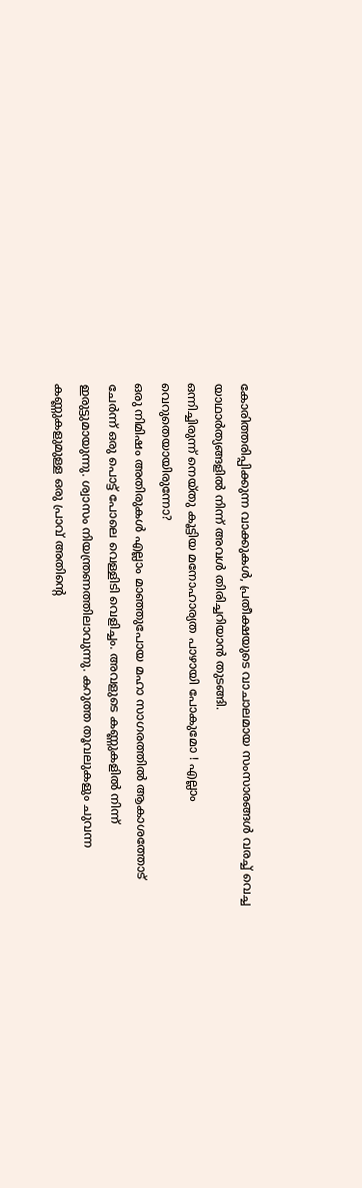കോരിത്തരിപ്പിക്കുന്ന വാക്കുകൾ, പ്രതീക്ഷയുടെ വാചാലമായ സംസാരങ്ങൾ വരച്ച് വെച്ച യാഥാർത്യങ്ങളിൽ നിന്ന് അവൾ തിരിച്ചറിയാൻ തുടങ്ങി.
ഒന്നിച്ചിരുന്ന് നെയ്തു കൂട്ടിയ മനോഹാര്യത പാഴായി പോകുമോ ! എല്ലാം വെറുതെയായിരുന്നോ?
ഒരു നിമിഷം അതിരുകൾ എല്ലാം മാഞ്ഞുപോയ മഹാ സാഗരത്തിൽ ആകാശത്തോട് ചേർന്ന് ഒരു പൊട്ട് പോലെ വെള്ളിടി വെളിച്ചം. അവളുടെ കണ്ണുകളിൽ നിന്ന് ഇരുട്ടുമായുന്നു. ശ്വാസം നിയന്ത്രണത്തിലാവുന്നു. കറുത്ത തൂവലുകളും ചുവന്ന കണ്ണുകളുമുള്ള ഒരു പ്രാവ് അതിന്റെ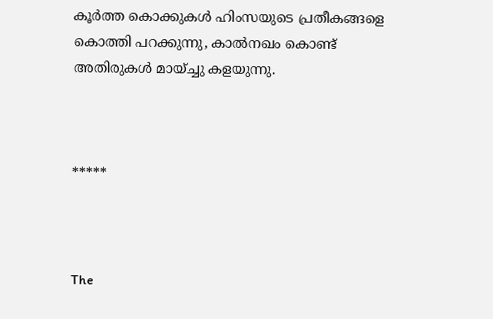കൂർത്ത കൊക്കുകൾ ഹിംസയുടെ പ്രതീകങ്ങളെ കൊത്തി പറക്കുന്നു, കാൽനഖം കൊണ്ട് അതിരുകൾ മായ്ച്ചു കളയുന്നു.



*****



The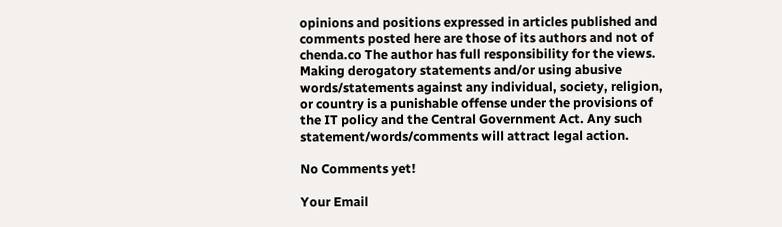opinions and positions expressed in articles published and comments posted here are those of its authors and not of chenda.co The author has full responsibility for the views. Making derogatory statements and/or using abusive words/statements against any individual, society, religion, or country is a punishable offense under the provisions of the IT policy and the Central Government Act. Any such statement/words/comments will attract legal action.

No Comments yet!

Your Email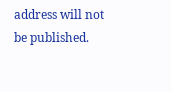address will not be published.